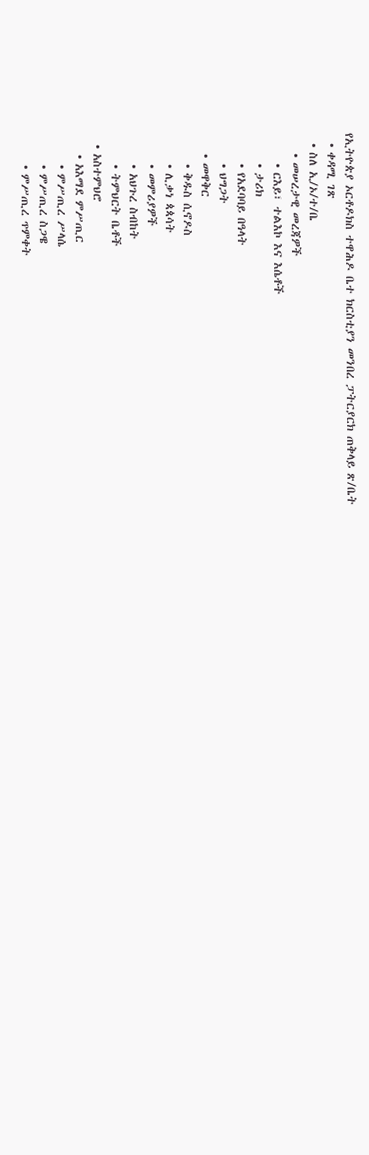የኢትዮጵያ ኦርቶዶክስ ተዋሕዶ ቤተ ክርስቲያን መንበረ ፓትርያርክ ጠቅላይ ጽ/ቤት
  • ቀዳሚ ገጽ
  • ስለ ኢ/ኦ/ተ/ቤ
    • መሠረታዊ መረጃዎች
      • ርእይ፣ ተልእኮ እና እሴቶች
      • ታሪክ
      • የአደባባይ በዓላት
      • ህግጋት
    • መዋቅር
      • ቅዱስ ሲኖዶስ
      • ሊቃነ ጳጳሳት
      • መምሪያዎች
      • አህጉረ ስብከት
      • ትምህርት ቤቶች
  • አስተምህሮ
    • አእማደ ምሥጢር
      • ምሥጢረ ሥላሴ
      • ምሥጢረ ስጋዌ
      • ምሥጢረ ጥምቀት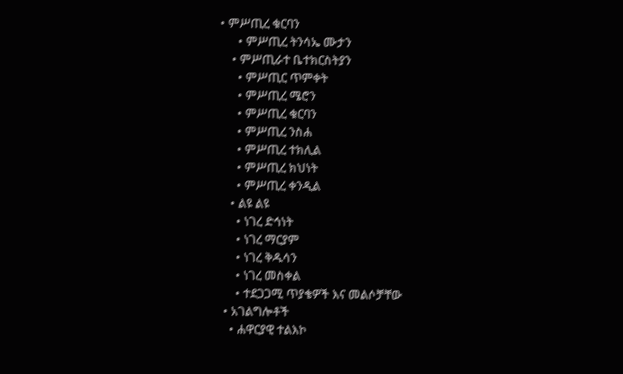• ምሥጢረ ቁርባን
      • ምሥጢረ ትንሳኤ ሙታን
    • ምሥጢራተ ቤተክርስትያን
      • ምሥጢር ጥምቀት
      • ምሥጢረ ሜሮን
      • ምሥጢረ ቁርባን
      • ምሥጢረ ንስሐ
      • ምሥጢረ ተክሊል
      • ምሥጢረ ክህነት
      • ምሥጢረ ቀንዲል
    • ልዩ ልዩ
      • ነገረ ድኅነት
      • ነገረ ማርያም
      • ነገረ ቅዱሳን
      • ነገረ መስቀል
      • ተደጋጋሚ ጥያቄዎች እና መልሶቻቸው
  • አገልግሎቶች
    • ሐዋርያዊ ተልእኮ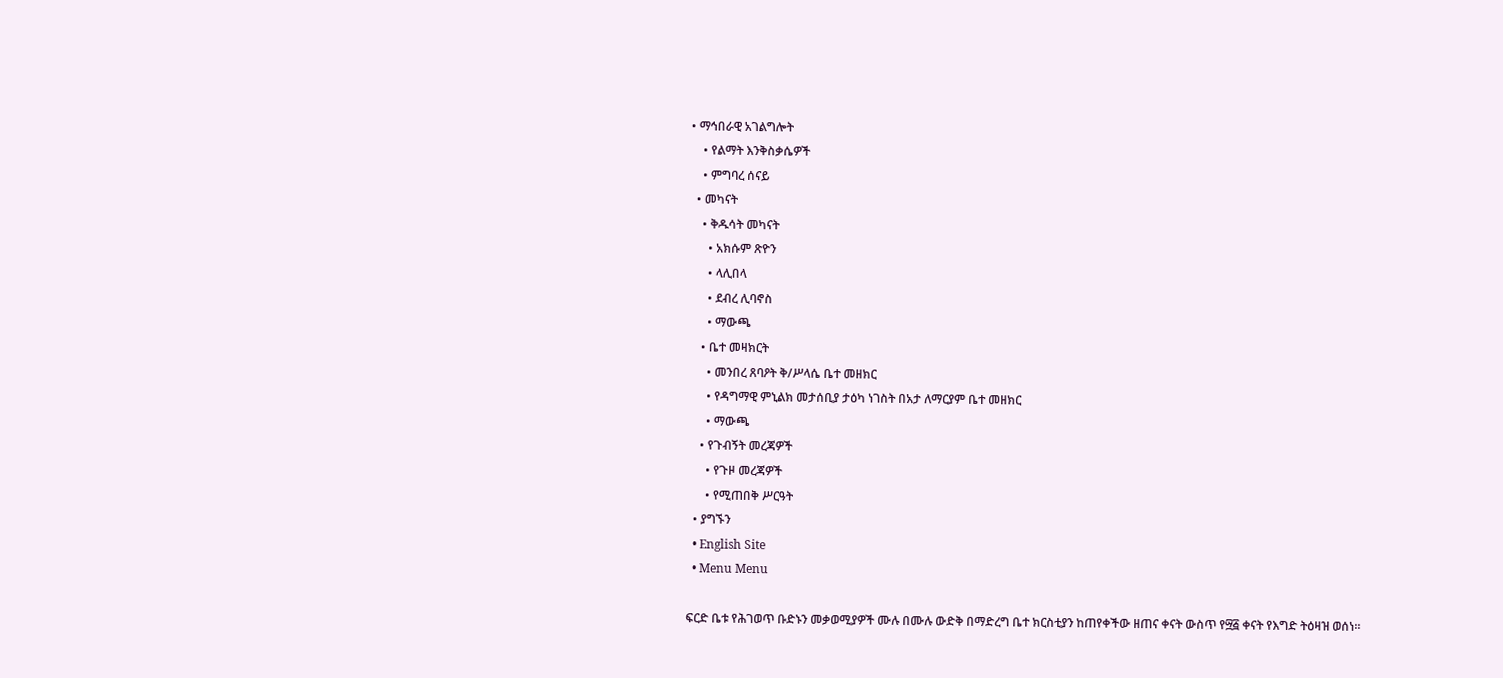• ማኅበራዊ አገልግሎት
    • የልማት እንቅስቃሴዎች
    • ምግባረ ሰናይ
  • መካናት
    • ቅዱሳት መካናት
      • አክሱም ጽዮን
      • ላሊበላ
      • ደብረ ሊባኖስ
      • ማውጫ
    • ቤተ መዛክርት
      • መንበረ ጸባዖት ቅ/ሥላሴ ቤተ መዘክር
      • የዳግማዊ ምኒልክ መታሰቢያ ታዕካ ነገስት በአታ ለማርያም ቤተ መዘክር
      • ማውጫ
    • የጉብኝት መረጃዎች
      • የጉዞ መረጃዎች
      • የሚጠበቅ ሥርዓት
  • ያግኙን
  • English Site
  • Menu Menu

ፍርድ ቤቱ የሕገወጥ ቡድኑን መቃወሚያዎች ሙሉ በሙሉ ውድቅ በማድረግ ቤተ ክርስቲያን ከጠየቀችው ዘጠና ቀናት ውስጥ የ፵፭ ቀናት የእግድ ትዕዛዝ ወሰነ።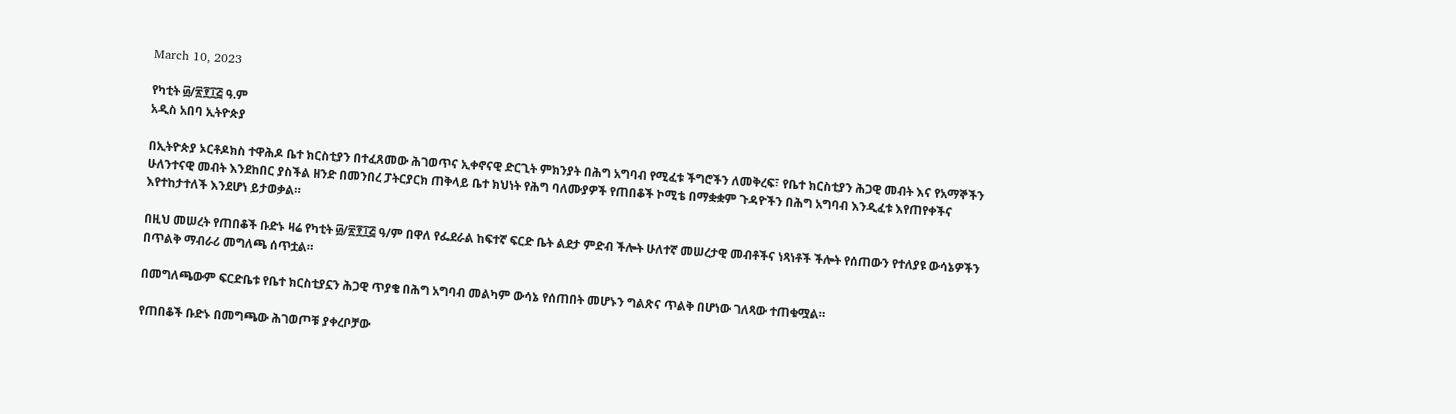March 10, 2023

የካቲት ፴/፳፻፲፭ ዓ.ም
አዲስ አበባ ኢትዮጵያ

በኢትዮጵያ ኦርቶዶክስ ተዋሕዶ ቤተ ክርስቲያን በተፈጸመው ሕገወጥና ኢቀኖናዊ ድርጊት ምክንያት በሕግ አግባብ የሚፈቱ ችግሮችን ለመቅረፍ፣ የቤተ ክርስቲያን ሕጋዊ መብት እና የአማኞችን ሁለንተናዊ መብት እንደከበር ያስችል ዘንድ በመንበረ ፓትርያርክ ጠቅላይ ቤተ ክህነት የሕግ ባለሙያዎች የጠበቆች ኮሚቴ በማቋቋም ጉዳዮችን በሕግ አግባብ እንዲፈቱ እየጠየቀችና እየተከታተለች እንደሆነ ይታወቃል።

በዚህ መሠረት የጠበቆች ቡድኑ ዛሬ የካቲት ፴/፳፻፲፭ ዓ/ም በዋለ የፌደራል ከፍተኛ ፍርድ ቤት ልደታ ምድብ ችሎት ሁለተኛ መሠረታዊ መብቶችና ነጻነቶች ችሎት የሰጠውን የተለያዩ ውሳኔዎችን በጥልቅ ማብራሪ መግለጫ ሰጥቷል።

በመግለጫውም ፍርድቤቱ የቤተ ክርስቲያኗን ሕጋዊ ጥያቄ በሕግ አግባብ መልካም ውሳኔ የሰጠበት መሆኑን ግልጽና ጥልቅ በሆነው ገለጻው ተጠቁሟል።

የጠበቆች ቡድኑ በመግጫው ሕገወጦቹ ያቀረቦቻው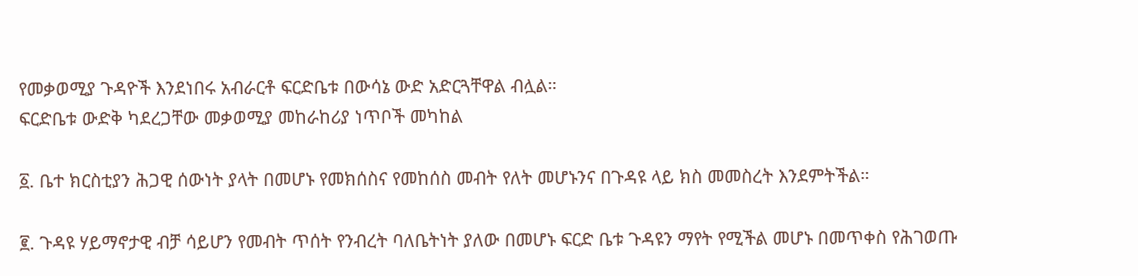የመቃወሚያ ጉዳዮች እንደነበሩ አብራርቶ ፍርድቤቱ በውሳኔ ውድ አድርጓቸዋል ብሏል።
ፍርድቤቱ ውድቅ ካደረጋቸው መቃወሚያ መከራከሪያ ነጥቦች መካከል

፩. ቤተ ክርስቲያን ሕጋዊ ሰውነት ያላት በመሆኑ የመክሰስና የመከሰስ መብት የለት መሆኑንና በጉዳዩ ላይ ክስ መመስረት እንደምትችል።

፪. ጉዳዩ ሃይማኖታዊ ብቻ ሳይሆን የመብት ጥሰት የንብረት ባለቤትነት ያለው በመሆኑ ፍርድ ቤቱ ጉዳዩን ማየት የሚችል መሆኑ በመጥቀስ የሕገወጡ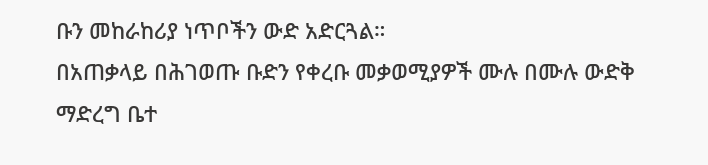ቡን መከራከሪያ ነጥቦችን ውድ አድርጓል።
በአጠቃላይ በሕገወጡ ቡድን የቀረቡ መቃወሚያዎች ሙሉ በሙሉ ውድቅ ማድረግ ቤተ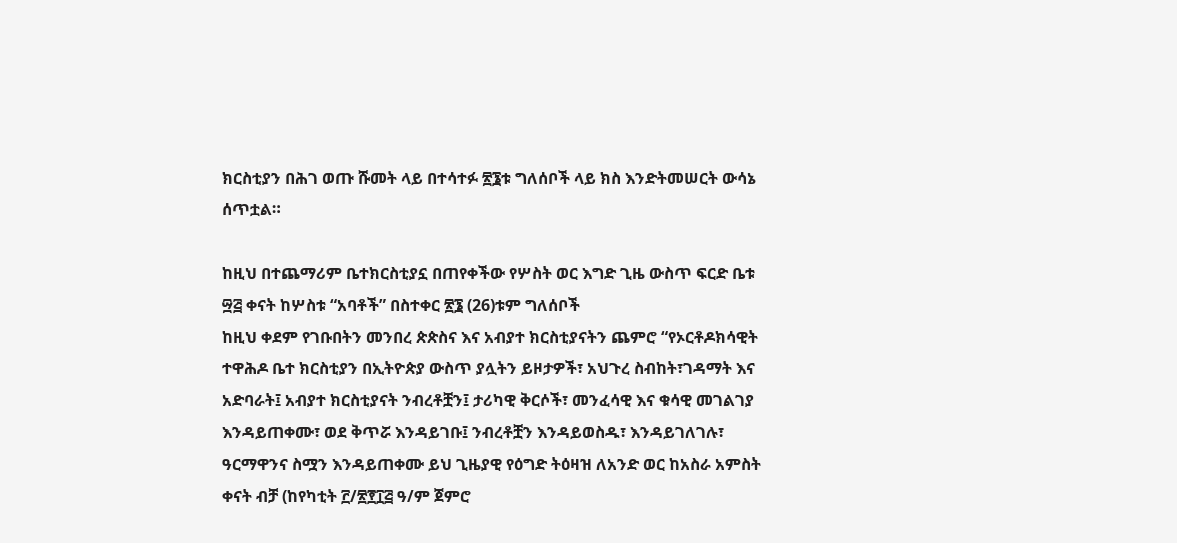ክርስቲያን በሕገ ወጡ ሹመት ላይ በተሳተፉ ፳፮ቱ ግለሰቦች ላይ ክስ እንድትመሠርት ውሳኔ ሰጥቷል።

ከዚህ በተጨማሪም ቤተክርስቲያኗ በጠየቀችው የሦስት ወር እግድ ጊዜ ውስጥ ፍርድ ቤቱ ፵፭ ቀናት ከሦስቱ “አባቶች” በስተቀር ፳፮ (26)ቱም ግለሰቦች
ከዚህ ቀደም የገቡበትን መንበረ ጵጵስና እና አብያተ ክርስቲያናትን ጨምሮ “የኦርቶዶክሳዊት ተዋሕዶ ቤተ ክርስቲያን በኢትዮጵያ ውስጥ ያሏትን ይዞታዎች፣ አህጉረ ስብከት፣ገዳማት እና አድባራት፤ አብያተ ክርስቲያናት ንብረቶቿን፤ ታሪካዊ ቅርሶች፣ መንፈሳዊ እና ቁሳዊ መገልገያ እንዳይጠቀሙ፣ ወደ ቅጥሯ እንዳይገቡ፤ ንብረቶቿን እንዳይወስዱ፣ እንዳይገለገሉ፣ ዓርማዋንና ስሟን እንዳይጠቀሙ ይህ ጊዜያዊ የዕግድ ትዕዛዝ ለአንድ ወር ከአስራ አምስት ቀናት ብቻ (ከየካቲት ፫/፳፻፲፭ ዓ/ም ጀምሮ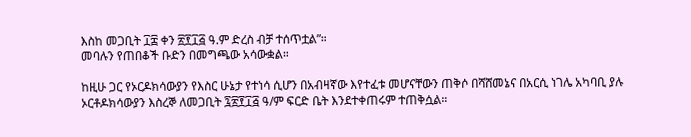እስከ መጋቢት ፲፰ ቀን ፳፻፲፭ ዓ.ም ድረስ ብቻ ተሰጥቷል”።
መባሉን የጠበቆች ቡድን በመግጫው አሳውቋል።

ከዚሁ ጋር የኦርዶክሳውያን የእስር ሁኔታ የተነሳ ሲሆን በአብዛኛው እየተፈቱ መሆናቸውን ጠቅሶ በሻሸመኔና በአርሲ ነገሌ አካባቢ ያሉ ኦርቶዶክሳውያን እስረኞ ለመጋቢት ፯፳፻፲፭ ዓ/ም ፍርድ ቤት እንደተቀጠሩም ተጠቅሷል።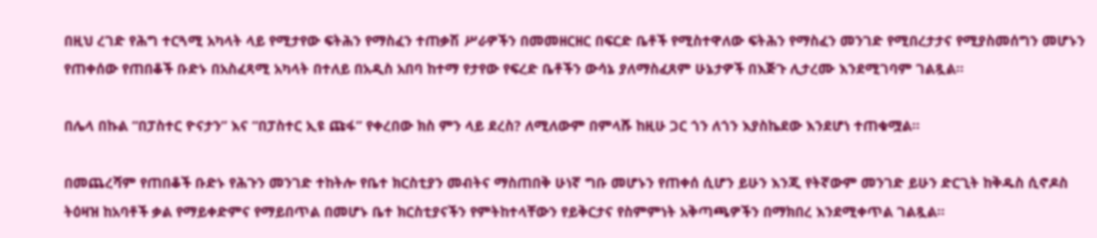በዚህ ረገድ የሕግ ተርጓሚ አካላት ላይ የሚታየው ፍትሕን የማስፈን ተጠቃሽ ሥራዎችን በመመዘርዘር በፍርድ ቤቶች የሚስተዋለው ፍትሕን የማስፈን መንገድ የሚበረታታና የሚያስመሰግን መሆኑን የጠቀሰው የጠበቆች ቡድኑ በአስፈጻሚ አካላት በተለይ በአዲስ አበባ ከተማ የታየው የፍረድ ቤቶችን ውሳኔ ያለማስፈጸም ሁኔታዎች በእጅጉ ሊታረሙ እንደሚገባም ገልጿል።

በሌላ በኩል “በፓስተር ዮናታን” እና “በፓስተር ኢዩ ጩፋ” የቀረበው ክስ ምን ላይ ደረስ? ለሚለውም በምላሹ ከዚሁ ጋር ጎን ለጎን እያስኬደው እንደሆነ ተጠቁሟል።

በመጨረሻም የጠበቆች ቡድኑ የሕጉን መንገድ ተከትሎ የቤተ ክርስቲያን መብትና ማስጠበቅ ሁነኛ ግቡ መሆኑን የጠቀሰ ሲሆን ይሁን እንጂ የትኛውም መንገድ ይሁን ድርጊት ከቅዱስ ሲኖዶስ ትዕዛዝ ከአባቶች ቃል የማይቀድምና የማይበጥል በመሆኑ ቤተ ክርስቲያናችን የምትከተላቸውን የይቅርታና የስምምነት አቅጣጫዎችን በማክበረ እንደሚቀጥል ገልጿል።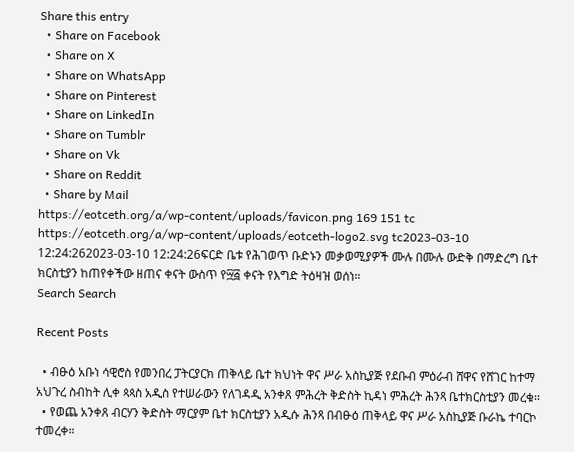Share this entry
  • Share on Facebook
  • Share on X
  • Share on WhatsApp
  • Share on Pinterest
  • Share on LinkedIn
  • Share on Tumblr
  • Share on Vk
  • Share on Reddit
  • Share by Mail
https://eotceth.org/a/wp-content/uploads/favicon.png 169 151 tc https://eotceth.org/a/wp-content/uploads/eotceth-logo2.svg tc2023-03-10 12:24:262023-03-10 12:24:26ፍርድ ቤቱ የሕገወጥ ቡድኑን መቃወሚያዎች ሙሉ በሙሉ ውድቅ በማድረግ ቤተ ክርስቲያን ከጠየቀችው ዘጠና ቀናት ውስጥ የ፵፭ ቀናት የእግድ ትዕዛዝ ወሰነ።
Search Search

Recent Posts

  • ብፁዕ አቡነ ሳዊሮስ የመንበረ ፓትርያርክ ጠቅላይ ቤተ ክህነት ዋና ሥራ አስኪያጅ የደቡብ ምዕራብ ሸዋና የሸገር ከተማ አህጉረ ስብከት ሊቀ ጳጳስ አዲስ የተሠራውን የለገዳዲ አንቀጸ ምሕረት ቅድስት ኪዳነ ምሕረት ሕንጻ ቤተክርስቲያን መረቁ፡፡
  • የወጨ አንቀጸ ብርሃን ቅድስት ማርያም ቤተ ክርስቲያን አዲሱ ሕንጻ በብፁዕ ጠቅላይ ዋና ሥራ አስኪያጅ ቡራኬ ተባርኮ ተመረቀ።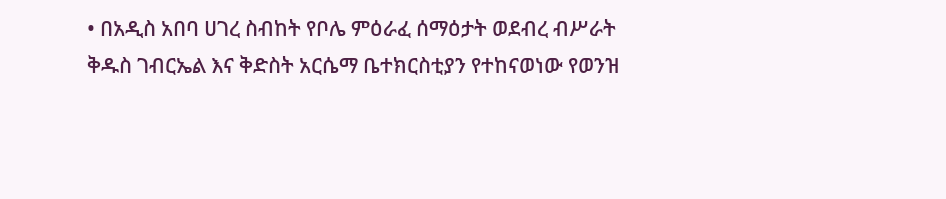• በአዲስ አበባ ሀገረ ስብከት የቦሌ ምዕራፈ ሰማዕታት ወደብረ ብሥራት ቅዱስ ገብርኤል እና ቅድስት አርሴማ ቤተክርስቲያን የተከናወነው የወንዝ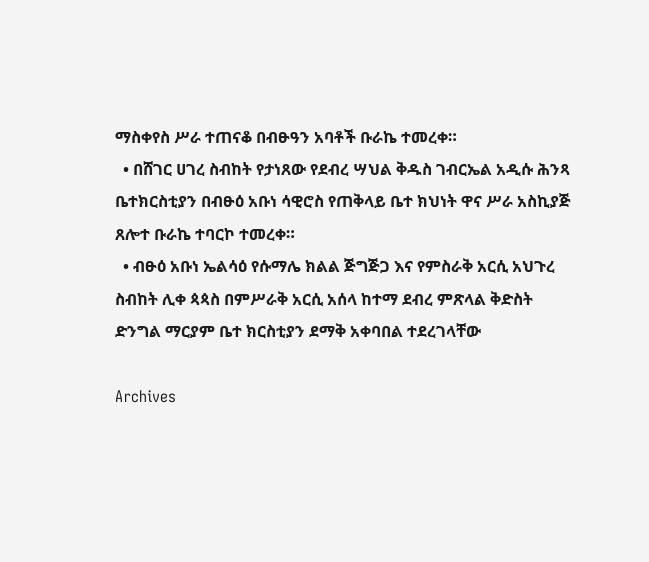ማስቀየስ ሥራ ተጠናቆ በብፁዓን አባቶች ቡራኬ ተመረቀ።
  • በሸገር ሀገረ ስብከት የታነጸው የደብረ ሣህል ቅዱስ ገብርኤል አዲሱ ሕንጻ ቤተክርስቲያን በብፁዕ አቡነ ሳዊሮስ የጠቅላይ ቤተ ክህነት ዋና ሥራ አስኪያጅ ጸሎተ ቡራኬ ተባርኮ ተመረቀ።
  • ብፁዕ አቡነ ኤልሳዕ የሱማሌ ክልል ጅግጅጋ እና የምስራቅ አርሲ አህጉረ ስብከት ሊቀ ጳጳስ በምሥራቅ አርሲ አሰላ ከተማ ደብረ ምጽላል ቅድስት ድንግል ማርያም ቤተ ክርስቲያን ደማቅ አቀባበል ተደረገላቸው

Archives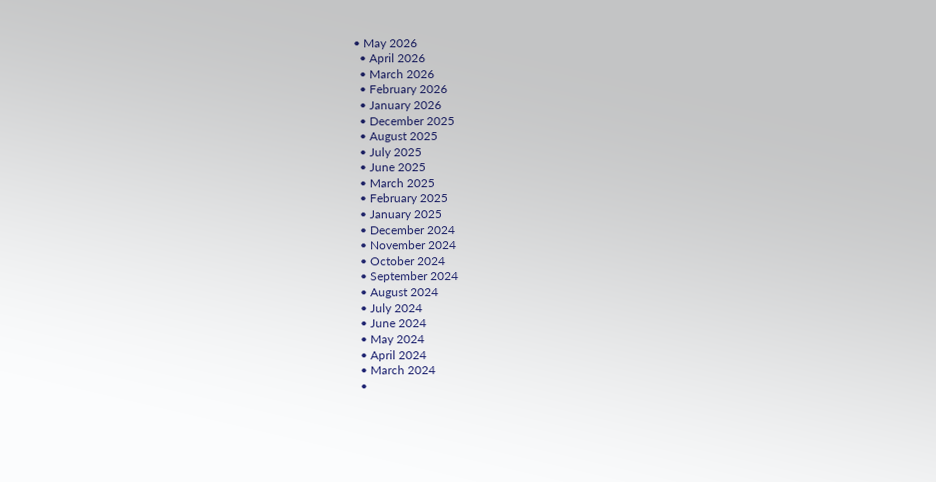• May 2026
  • April 2026
  • March 2026
  • February 2026
  • January 2026
  • December 2025
  • August 2025
  • July 2025
  • June 2025
  • March 2025
  • February 2025
  • January 2025
  • December 2024
  • November 2024
  • October 2024
  • September 2024
  • August 2024
  • July 2024
  • June 2024
  • May 2024
  • April 2024
  • March 2024
  •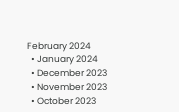February 2024
  • January 2024
  • December 2023
  • November 2023
  • October 2023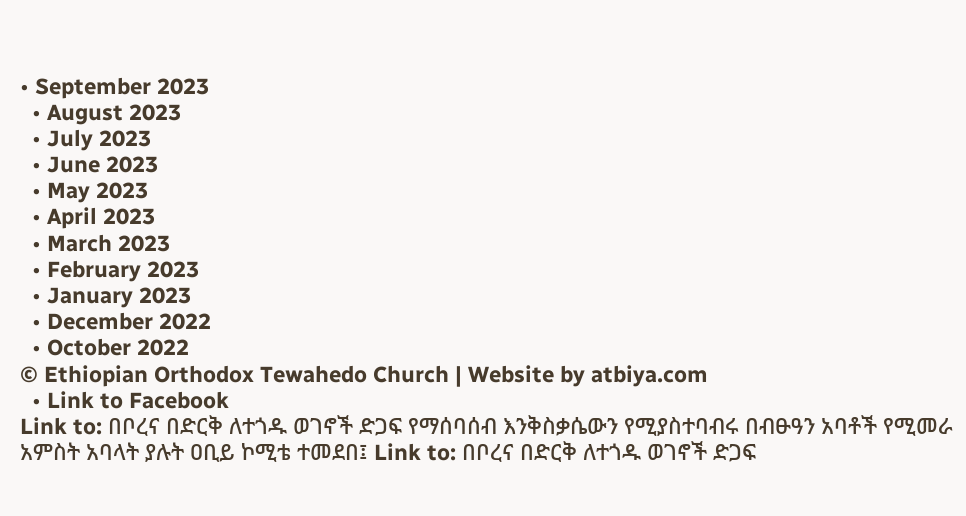• September 2023
  • August 2023
  • July 2023
  • June 2023
  • May 2023
  • April 2023
  • March 2023
  • February 2023
  • January 2023
  • December 2022
  • October 2022
© Ethiopian Orthodox Tewahedo Church | Website by atbiya.com
  • Link to Facebook
Link to: በቦረና በድርቅ ለተጎዱ ወገኖች ድጋፍ የማሰባሰብ እንቅስቃሴውን የሚያስተባብሩ በብፁዓን አባቶች የሚመራ አምስት አባላት ያሉት ዐቢይ ኮሚቴ ተመደበ፤ Link to: በቦረና በድርቅ ለተጎዱ ወገኖች ድጋፍ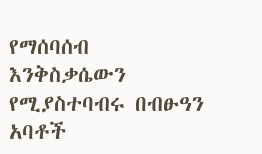የማሰባሰብ እንቅስቃሴውን የሚያስተባብሩ በብፁዓን አባቶች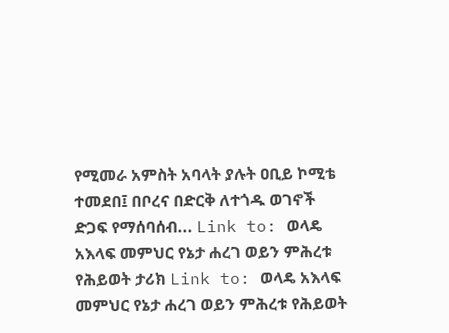የሚመራ አምስት አባላት ያሉት ዐቢይ ኮሚቴ ተመደበ፤ በቦረና በድርቅ ለተጎዱ ወገኖች ድጋፍ የማሰባሰብ... Link to: ወላዴ አእላፍ መምህር የኔታ ሐረገ ወይን ምሕረቱ የሕይወት ታሪክ Link to: ወላዴ አእላፍ መምህር የኔታ ሐረገ ወይን ምሕረቱ የሕይወት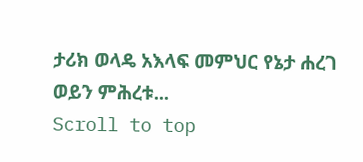ታሪክ ወላዴ አእላፍ መምህር የኔታ ሐረገ ወይን ምሕረቱ...
Scroll to top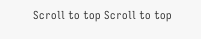Scroll to top Scroll to top